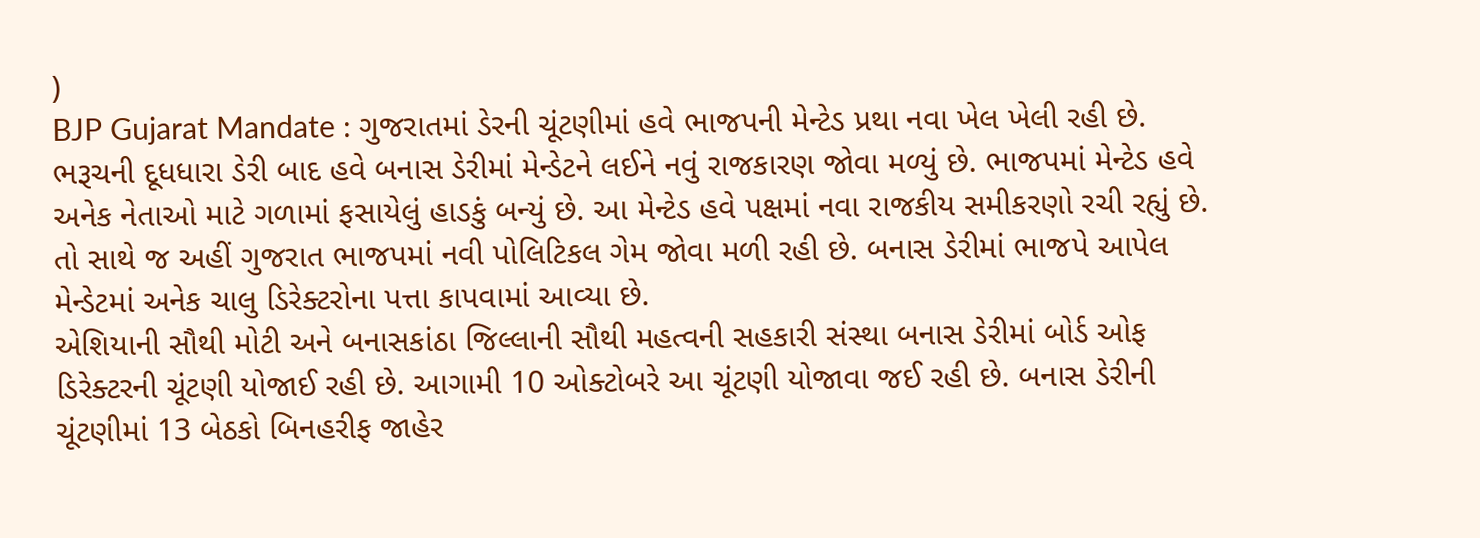)
BJP Gujarat Mandate : ગુજરાતમાં ડેરની ચૂંટણીમાં હવે ભાજપની મેન્ટેડ પ્રથા નવા ખેલ ખેલી રહી છે. ભરૂચની દૂધધારા ડેરી બાદ હવે બનાસ ડેરીમાં મેન્ડેટને લઈને નવું રાજકારણ જોવા મળ્યું છે. ભાજપમાં મેન્ટેડ હવે અનેક નેતાઓ માટે ગળામાં ફસાયેલું હાડકું બન્યું છે. આ મેન્ટેડ હવે પક્ષમાં નવા રાજકીય સમીકરણો રચી રહ્યું છે. તો સાથે જ અહીં ગુજરાત ભાજપમાં નવી પોલિટિકલ ગેમ જોવા મળી રહી છે. બનાસ ડેરીમાં ભાજપે આપેલ મેન્ડેટમાં અનેક ચાલુ ડિરેક્ટરોના પત્તા કાપવામાં આવ્યા છે.
એશિયાની સૌથી મોટી અને બનાસકાંઠા જિલ્લાની સૌથી મહત્વની સહકારી સંસ્થા બનાસ ડેરીમાં બોર્ડ ઓફ ડિરેક્ટરની ચૂંટણી યોજાઈ રહી છે. આગામી 10 ઓક્ટોબરે આ ચૂંટણી યોજાવા જઈ રહી છે. બનાસ ડેરીની ચૂંટણીમાં 13 બેઠકો બિનહરીફ જાહેર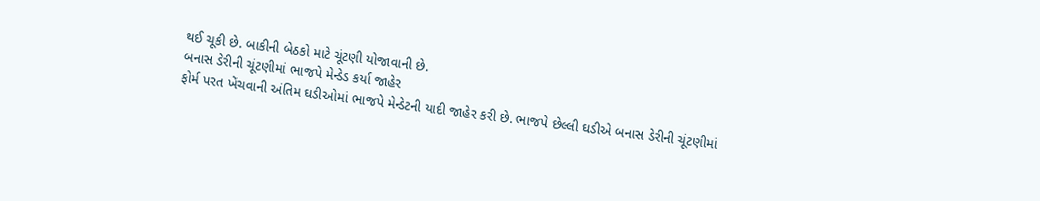થઈ ચૂકી છે. બાકીની બેઠકો માટે ચૂંટણી યોજાવાની છે.
બનાસ ડેરીની ચૂંટણીમાં ભાજપે મેન્ડેડ કર્યા જાહેર
ફોર્મ પરત ખેંચવાની અંતિમ ઘડીઓમાં ભાજપે મેન્ડેટની યાદી જાહેર કરી છે. ભાજપે છેલ્લી ઘડીએ બનાસ ડેરીની ચૂંટણીમાં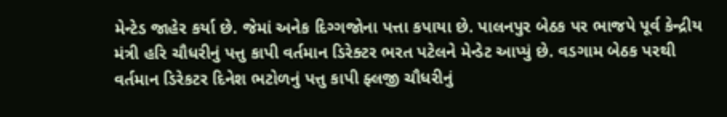મેન્ટેડ જાહેર કર્યા છે. જેમાં અનેક દિગ્ગજોના પત્તા કપાયા છે. પાલનપુર બેઠક પર ભાજપે પૂર્વ કેન્દ્રીય મંત્રી હરિ ચૌધરીનું પત્તુ કાપી વર્તમાન ડિરેક્ટર ભરત પટેલને મેન્ડેટ આપ્યું છે. વડગામ બેઠક પરથી વર્તમાન ડિરેકટર દિનેશ ભટોળનું પત્તુ કાપી ફ્લજી ચૌધરીનું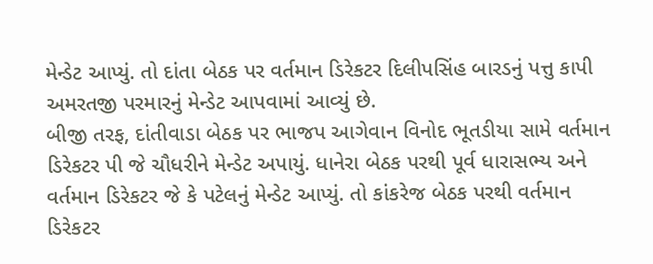મેન્ડેટ આપ્યું. તો દાંતા બેઠક પર વર્તમાન ડિરેકટર દિલીપસિંહ બારડનું પત્તુ કાપી અમરતજી પરમારનું મેન્ડેટ આપવામાં આવ્યું છે.
બીજી તરફ, દાંતીવાડા બેઠક પર ભાજપ આગેવાન વિનોદ ભૂતડીયા સામે વર્તમાન ડિરેકટર પી જે ચૌધરીને મેન્ડેટ અપાયું. ધાનેરા બેઠક પરથી પૂર્વ ધારાસભ્ય અને વર્તમાન ડિરેકટર જે કે પટેલનું મેન્ડેટ આપ્યું. તો કાંકરેજ બેઠક પરથી વર્તમાન ડિરેકટર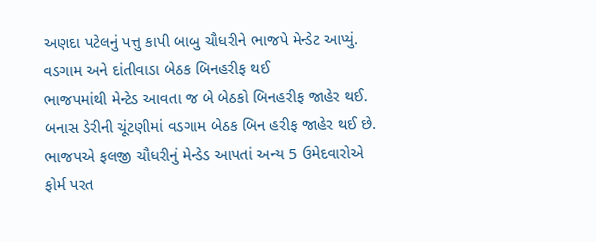અણદા પટેલનું પત્તુ કાપી બાબુ ચૌધરીને ભાજપે મેન્ડેટ આપ્યું.
વડગામ અને દાંતીવાડા બેઠક બિનહરીફ થઈ
ભાજપમાંથી મેન્ટેડ આવતા જ બે બેઠકો બિનહરીફ જાહેર થઈ. બનાસ ડેરીની ચૂંટણીમાં વડગામ બેઠક બિન હરીફ જાહેર થઈ છે. ભાજપએ ફલજી ચૌધરીનું મેન્ડેડ આપતાં અન્ય 5 ઉમેદવારોએ ફોર્મ પરત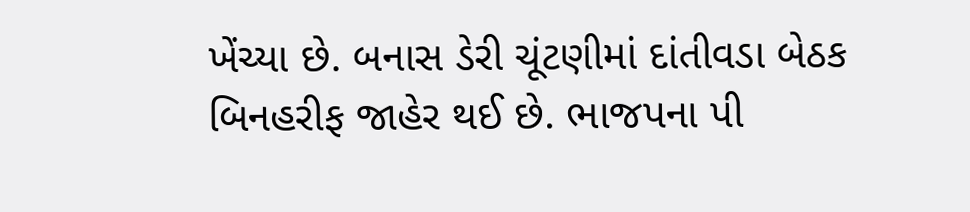ખેંચ્યા છે. બનાસ ડેરી ચૂંટણીમાં દાંતીવડા બેઠક બિનહરીફ જાહેર થઈ છે. ભાજપના પી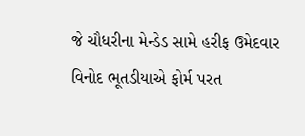જે ચૌધરીના મેન્ડેડ સામે હરીફ ઉમેદવાર વિનોદ ભૂતડીયાએ ફોર્મ પરત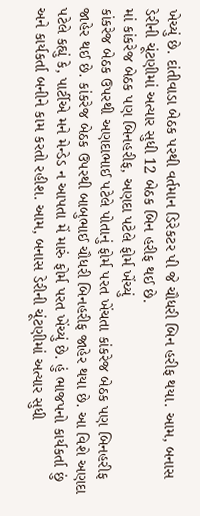ખેચ્યું છે. દાંતીવાડા બેઠક પરથી વર્તમાન ડિરેકટર પી જે ચૌધરી બિન હરીફ થયા. આમ, બનાસ ડેરીની ચૂંટણીમાં અત્યાર સુધી 12 બેઠક બિન હરીફ થઈ છે.
માં કાંકરેજ બેઠક પણ બિનહરીફ, અણદા પટેલે ફોર્મ ખેંચ્યું
કાંકરેજ બેઠક ઉપરથી અણદાભાઈ પટેલે પોતાનું ફોર્મ પરત ખેંચતા કાંકરેજ બેઠક પણ બિનહરીફ જાહેર થઈ છે. કાંકરેજ બેઠક ઉપરથી બાબુભાઈ ચૌધરી બિનહરીફ જાહેર થયા છે. આ વિશે અણદા પટેલે કહ્યું કે, પાર્ટીએ મને મેન્ડેડ ન આપતા મેં મારું ફોર્મ પરત ખેંચ્યું છે. હું ભાજપનો કાર્યકર્તા છું અને કાર્યકર્તા બનીને કામ કરતો રહીશ. આમ, બનાસ ડેરીની ચૂંટણીમાં અત્યાર સુધી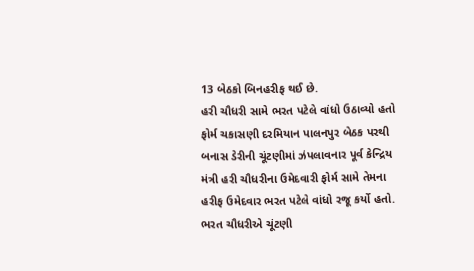13 બેઠકો બિનહરીફ થઈ છે.
હરી ચૌધરી સામે ભરત પટેલે વાંધો ઉઠાવ્યો હતો
ફોર્મ ચકાસણી દરમિયાન પાલનપુર બેઠક પરથી બનાસ ડેરીની ચૂંટણીમાં ઝંપલાવનાર પૂર્વ કેન્દ્રિય મંત્રી હરી ચૌધરીના ઉમેદવારી ફોર્મ સામે તેમના હરીફ ઉમેદવાર ભરત પટેલે વાંધો રજૂ કર્યો હતો. ભરત ચૌધરીએ ચૂંટણી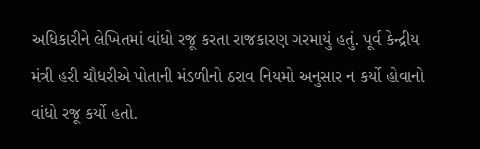અધિકારીને લેખિતમાં વાંધો રજૂ કરતા રાજકારણ ગરમાયું હતું. પૂર્વ કેન્દ્રીય મંત્રી હરી ચૌધરીએ પોતાની મંડળીનો ઠરાવ નિયમો અનુસાર ન કર્યો હોવાનો વાંધો રજૂ કર્યો હતો.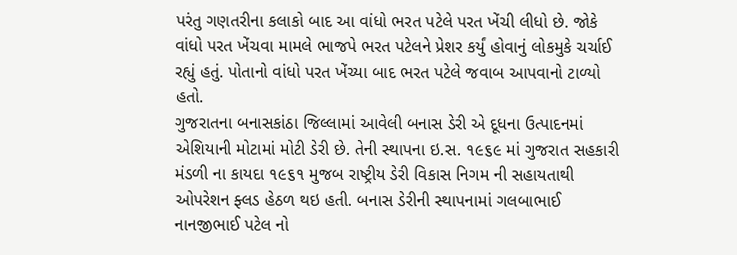પરંતુ ગણતરીના કલાકો બાદ આ વાંધો ભરત પટેલે પરત ખેંચી લીધો છે. જોકે વાંધો પરત ખેંચવા મામલે ભાજપે ભરત પટેલને પ્રેશર કર્યું હોવાનું લોકમુકે ચર્ચાઈ રહ્યું હતું. પોતાનો વાંધો પરત ખેંચ્યા બાદ ભરત પટેલે જવાબ આપવાનો ટાળ્યો હતો.
ગુજરાતના બનાસકાંઠા જિલ્લામાં આવેલી બનાસ ડેરી એ દૂધના ઉત્પાદનમાં એશિયાની મોટામાં મોટી ડેરી છે. તેની સ્થાપના ઇ.સ. ૧૯૬૯ માં ગુજરાત સહકારી મંડળી ના કાયદા ૧૯૬૧ મુજબ રાષ્ટ્રીય ડેરી વિકાસ નિગમ ની સહાયતાથી ઓપરેશન ફ્લડ હેઠળ થઇ હતી. બનાસ ડેરીની સ્થાપનામાં ગલબાભાઈ નાનજીભાઈ પટેલ નો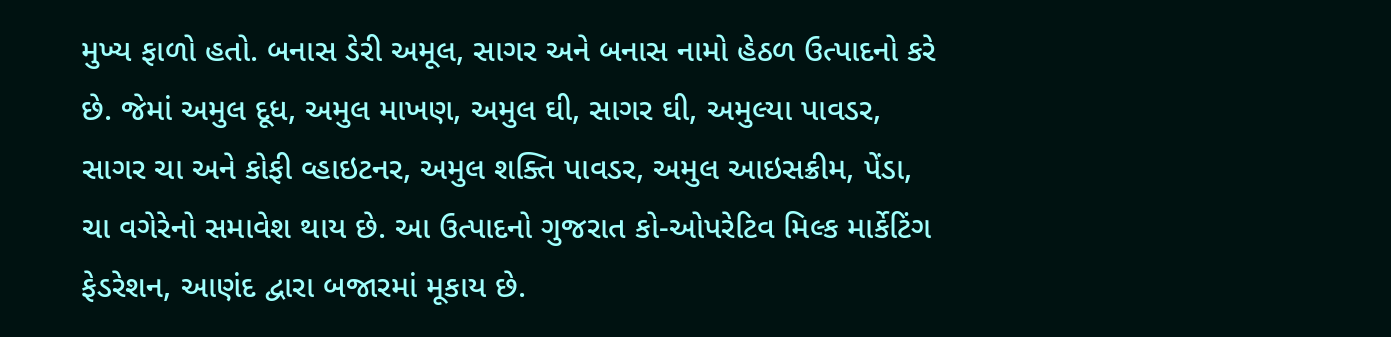મુખ્ય ફાળો હતો. બનાસ ડેરી અમૂલ, સાગર અને બનાસ નામો હેઠળ ઉત્પાદનો કરે છે. જેમાં અમુલ દૂધ, અમુલ માખણ, અમુલ ઘી, સાગર ઘી, અમુલ્યા પાવડર, સાગર ચા અને કોફી વ્હાઇટનર, અમુલ શક્તિ પાવડર, અમુલ આઇસક્રીમ, પેંડા, ચા વગેરેનો સમાવેશ થાય છે. આ ઉત્પાદનો ગુજરાત કો-ઓપરેટિવ મિલ્ક માર્કેટિંગ ફેડરેશન, આણંદ દ્વારા બજારમાં મૂકાય છે.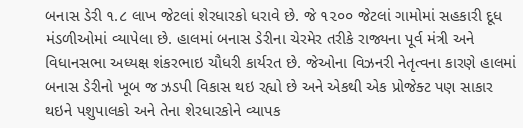બનાસ ડેરી ૧.૮ લાખ જેટલાં શેરધારકો ધરાવે છે. જે ૧૨૦૦ જેટલાં ગામોમાં સહકારી દૂધ મંડળીઓમાં વ્યાપેલા છે. હાલમાં બનાસ ડેરીના ચેરમેર તરીકે રાજ્યના પૂર્વ મંત્રી અને વિધાનસભા અધ્યક્ષ શંકરભાઇ ચૌધરી કાર્યરત છે. જેઓના વિઝનરી નેતૃત્વના કારણે હાલમાં બનાસ ડેરીનો ખૂબ જ ઝડપી વિકાસ થઇ રહ્યો છે અને એકથી એક પ્રોજેક્ટ પણ સાકાર થઇને પશુપાલકો અને તેના શેરધારકોને વ્યાપક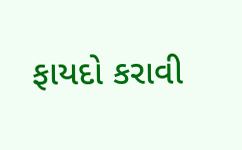ફાયદો કરાવી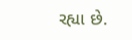રહ્યા છે.